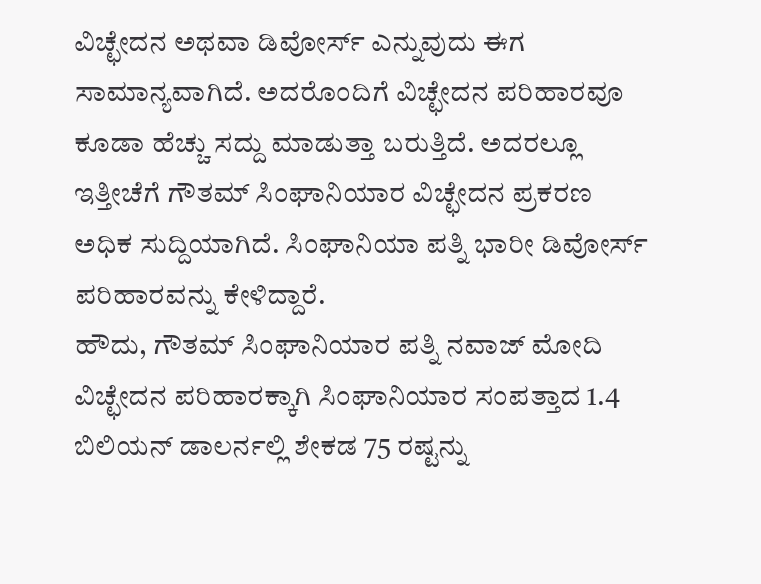ವಿಚ್ಛೇದನ ಅಥವಾ ಡಿವೋರ್ಸ್ ಎನ್ನುವುದು ಈಗ ಸಾಮಾನ್ಯವಾಗಿದೆ. ಅದರೊಂದಿಗೆ ವಿಚ್ಛೇದನ ಪರಿಹಾರವೂ ಕೂಡಾ ಹೆಚ್ಚು ಸದ್ದು ಮಾಡುತ್ತಾ ಬರುತ್ತಿದೆ. ಅದರಲ್ಲೂ ಇತ್ತೀಚೆಗೆ ಗೌತಮ್ ಸಿಂಘಾನಿಯಾರ ವಿಚ್ಛೇದನ ಪ್ರಕರಣ ಅಧಿಕ ಸುದ್ದಿಯಾಗಿದೆ. ಸಿಂಘಾನಿಯಾ ಪತ್ನಿ ಭಾರೀ ಡಿವೋರ್ಸ್ ಪರಿಹಾರವನ್ನು ಕೇಳಿದ್ದಾರೆ.
ಹೌದು, ಗೌತಮ್ ಸಿಂಘಾನಿಯಾರ ಪತ್ನಿ ನವಾಜ್ ಮೋದಿ ವಿಚ್ಛೇದನ ಪರಿಹಾರಕ್ಕಾಗಿ ಸಿಂಘಾನಿಯಾರ ಸಂಪತ್ತಾದ 1.4 ಬಿಲಿಯನ್ ಡಾಲರ್ನಲ್ಲಿ ಶೇಕಡ 75 ರಷ್ಟನ್ನು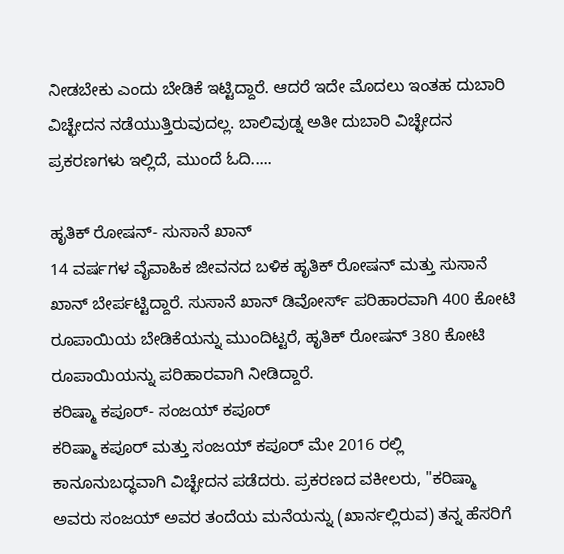ನೀಡಬೇಕು ಎಂದು ಬೇಡಿಕೆ ಇಟ್ಟಿದ್ದಾರೆ. ಆದರೆ ಇದೇ ಮೊದಲು ಇಂತಹ ದುಬಾರಿ ವಿಚ್ಛೇದನ ನಡೆಯುತ್ತಿರುವುದಲ್ಲ. ಬಾಲಿವುಡ್ನ ಅತೀ ದುಬಾರಿ ವಿಚ್ಛೇದನ ಪ್ರಕರಣಗಳು ಇಲ್ಲಿದೆ, ಮುಂದೆ ಓದಿ.....

ಹೃತಿಕ್ ರೋಷನ್- ಸುಸಾನೆ ಖಾನ್
14 ವರ್ಷಗಳ ವೈವಾಹಿಕ ಜೀವನದ ಬಳಿಕ ಹೃತಿಕ್ ರೋಷನ್ ಮತ್ತು ಸುಸಾನೆ ಖಾನ್ ಬೇರ್ಪಟ್ಟಿದ್ದಾರೆ. ಸುಸಾನೆ ಖಾನ್ ಡಿವೋರ್ಸ್ ಪರಿಹಾರವಾಗಿ 400 ಕೋಟಿ ರೂಪಾಯಿಯ ಬೇಡಿಕೆಯನ್ನು ಮುಂದಿಟ್ಟರೆ, ಹೃತಿಕ್ ರೋಷನ್ 380 ಕೋಟಿ ರೂಪಾಯಿಯನ್ನು ಪರಿಹಾರವಾಗಿ ನೀಡಿದ್ದಾರೆ.
ಕರಿಷ್ಮಾ ಕಪೂರ್- ಸಂಜಯ್ ಕಪೂರ್
ಕರಿಷ್ಮಾ ಕಪೂರ್ ಮತ್ತು ಸಂಜಯ್ ಕಪೂರ್ ಮೇ 2016 ರಲ್ಲಿ ಕಾನೂನುಬದ್ಧವಾಗಿ ವಿಚ್ಛೇದನ ಪಡೆದರು. ಪ್ರಕರಣದ ವಕೀಲರು, "ಕರಿಷ್ಮಾ ಅವರು ಸಂಜಯ್ ಅವರ ತಂದೆಯ ಮನೆಯನ್ನು (ಖಾರ್ನಲ್ಲಿರುವ) ತನ್ನ ಹೆಸರಿಗೆ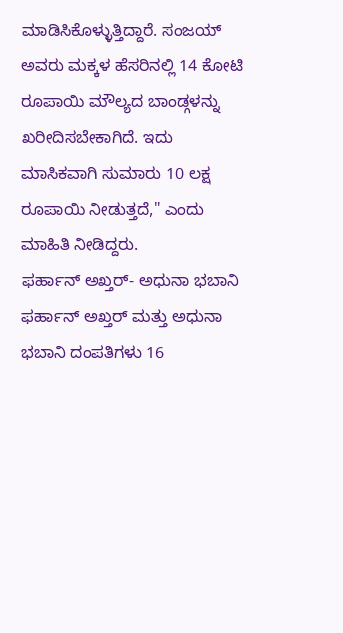ಮಾಡಿಸಿಕೊಳ್ಳುತ್ತಿದ್ದಾರೆ. ಸಂಜಯ್ ಅವರು ಮಕ್ಕಳ ಹೆಸರಿನಲ್ಲಿ 14 ಕೋಟಿ ರೂಪಾಯಿ ಮೌಲ್ಯದ ಬಾಂಡ್ಗಳನ್ನು ಖರೀದಿಸಬೇಕಾಗಿದೆ. ಇದು ಮಾಸಿಕವಾಗಿ ಸುಮಾರು 10 ಲಕ್ಷ ರೂಪಾಯಿ ನೀಡುತ್ತದೆ," ಎಂದು ಮಾಹಿತಿ ನೀಡಿದ್ದರು.
ಫರ್ಹಾನ್ ಅಖ್ತರ್- ಅಧುನಾ ಭಬಾನಿ
ಫರ್ಹಾನ್ ಅಖ್ತರ್ ಮತ್ತು ಅಧುನಾ ಭಬಾನಿ ದಂಪತಿಗಳು 16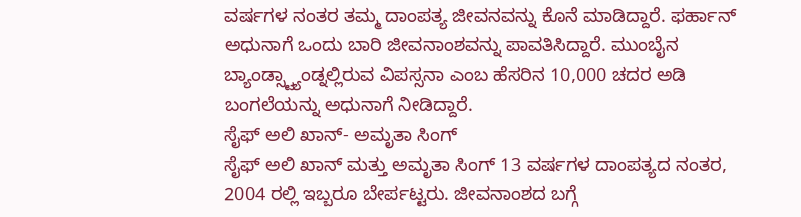ವರ್ಷಗಳ ನಂತರ ತಮ್ಮ ದಾಂಪತ್ಯ ಜೀವನವನ್ನು ಕೊನೆ ಮಾಡಿದ್ದಾರೆ. ಫರ್ಹಾನ್ ಅಧುನಾಗೆ ಒಂದು ಬಾರಿ ಜೀವನಾಂಶವನ್ನು ಪಾವತಿಸಿದ್ದಾರೆ. ಮುಂಬೈನ ಬ್ಯಾಂಡ್ಸ್ಟ್ಯಾಂಡ್ನಲ್ಲಿರುವ ವಿಪಸ್ಸನಾ ಎಂಬ ಹೆಸರಿನ 10,000 ಚದರ ಅಡಿ ಬಂಗಲೆಯನ್ನು ಅಧುನಾಗೆ ನೀಡಿದ್ದಾರೆ.
ಸೈಫ್ ಅಲಿ ಖಾನ್- ಅಮೃತಾ ಸಿಂಗ್
ಸೈಫ್ ಅಲಿ ಖಾನ್ ಮತ್ತು ಅಮೃತಾ ಸಿಂಗ್ 13 ವರ್ಷಗಳ ದಾಂಪತ್ಯದ ನಂತರ, 2004 ರಲ್ಲಿ ಇಬ್ಬರೂ ಬೇರ್ಪಟ್ಟರು. ಜೀವನಾಂಶದ ಬಗ್ಗೆ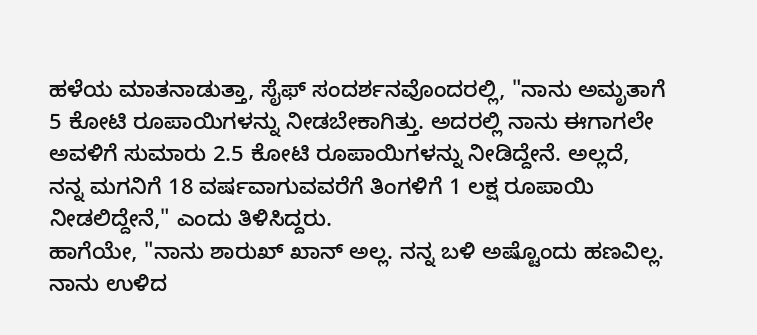ಹಳೆಯ ಮಾತನಾಡುತ್ತಾ, ಸೈಫ್ ಸಂದರ್ಶನವೊಂದರಲ್ಲಿ, "ನಾನು ಅಮೃತಾಗೆ 5 ಕೋಟಿ ರೂಪಾಯಿಗಳನ್ನು ನೀಡಬೇಕಾಗಿತ್ತು. ಅದರಲ್ಲಿ ನಾನು ಈಗಾಗಲೇ ಅವಳಿಗೆ ಸುಮಾರು 2.5 ಕೋಟಿ ರೂಪಾಯಿಗಳನ್ನು ನೀಡಿದ್ದೇನೆ. ಅಲ್ಲದೆ, ನನ್ನ ಮಗನಿಗೆ 18 ವರ್ಷವಾಗುವವರೆಗೆ ತಿಂಗಳಿಗೆ 1 ಲಕ್ಷ ರೂಪಾಯಿ ನೀಡಲಿದ್ದೇನೆ," ಎಂದು ತಿಳಿಸಿದ್ದರು.
ಹಾಗೆಯೇ, "ನಾನು ಶಾರುಖ್ ಖಾನ್ ಅಲ್ಲ. ನನ್ನ ಬಳಿ ಅಷ್ಟೊಂದು ಹಣವಿಲ್ಲ. ನಾನು ಉಳಿದ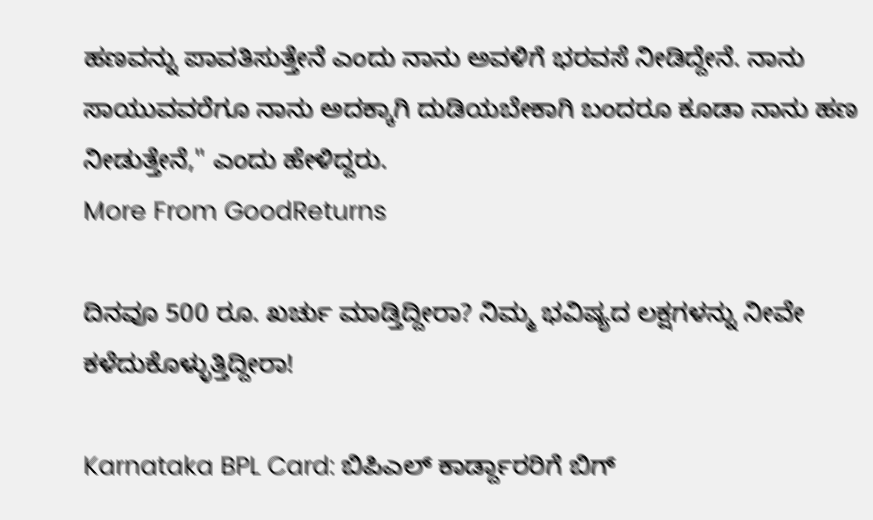ಹಣವನ್ನು ಪಾವತಿಸುತ್ತೇನೆ ಎಂದು ನಾನು ಅವಳಿಗೆ ಭರವಸೆ ನೀಡಿದ್ದೇನೆ. ನಾನು ಸಾಯುವವರೆಗೂ ನಾನು ಅದಕ್ಕಾಗಿ ದುಡಿಯಬೇಕಾಗಿ ಬಂದರೂ ಕೂಡಾ ನಾನು ಹಣ ನೀಡುತ್ತೇನೆ," ಎಂದು ಹೇಳಿದ್ದರು.
More From GoodReturns

ದಿನವೂ 500 ರೂ. ಖರ್ಚು ಮಾಡ್ತಿದ್ದೀರಾ? ನಿಮ್ಮ ಭವಿಷ್ಯದ ಲಕ್ಷಗಳನ್ನು ನೀವೇ ಕಳೆದುಕೊಳ್ಳುತ್ತಿದ್ದೀರಾ!

Karnataka BPL Card: ಬಿಪಿಎಲ್ ಕಾರ್ಡ್ದಾರರಿಗೆ ಬಿಗ್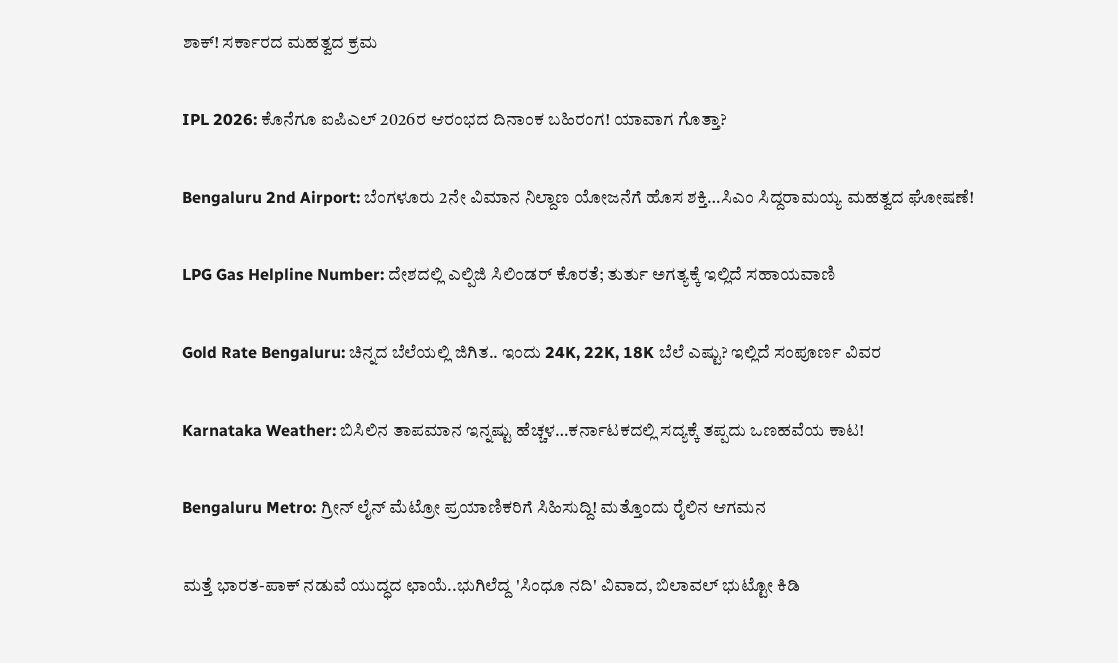ಶಾಕ್! ಸರ್ಕಾರದ ಮಹತ್ವದ ಕ್ರಮ

IPL 2026: ಕೊನೆಗೂ ಐಪಿಎಲ್ 2026ರ ಆರಂಭದ ದಿನಾಂಕ ಬಹಿರಂಗ! ಯಾವಾಗ ಗೊತ್ತಾ?

Bengaluru 2nd Airport: ಬೆಂಗಳೂರು 2ನೇ ವಿಮಾನ ನಿಲ್ದಾಣ ಯೋಜನೆಗೆ ಹೊಸ ಶಕ್ತಿ…ಸಿಎಂ ಸಿದ್ದರಾಮಯ್ಯ ಮಹತ್ವದ ಘೋಷಣೆ!

LPG Gas Helpline Number: ದೇಶದಲ್ಲಿ ಎಲ್ಪಿಜಿ ಸಿಲಿಂಡರ್ ಕೊರತೆ; ತುರ್ತು ಅಗತ್ಯಕ್ಕೆ ಇಲ್ಲಿದೆ ಸಹಾಯವಾಣಿ

Gold Rate Bengaluru: ಚಿನ್ನದ ಬೆಲೆಯಲ್ಲಿ ಜಿಗಿತ.. ಇಂದು 24K, 22K, 18K ಬೆಲೆ ಎಷ್ಟು? ಇಲ್ಲಿದೆ ಸಂಪೂರ್ಣ ವಿವರ

Karnataka Weather: ಬಿಸಿಲಿನ ತಾಪಮಾನ ಇನ್ನಷ್ಟು ಹೆಚ್ಚಳ…ಕರ್ನಾಟಕದಲ್ಲಿ ಸದ್ಯಕ್ಕೆ ತಪ್ಪದು ಒಣಹವೆಯ ಕಾಟ!

Bengaluru Metro: ಗ್ರೀನ್ ಲೈನ್ ಮೆಟ್ರೋ ಪ್ರಯಾಣಿಕರಿಗೆ ಸಿಹಿಸುದ್ದಿ! ಮತ್ತೊಂದು ರೈಲಿನ ಆಗಮನ

ಮತ್ತೆ ಭಾರತ-ಪಾಕ್ ನಡುವೆ ಯುದ್ಧದ ಛಾಯೆ..ಭುಗಿಲೆದ್ದ 'ಸಿಂಧೂ ನದಿ' ವಿವಾದ, ಬಿಲಾವಲ್ ಭುಟ್ಟೋ ಕಿಡಿ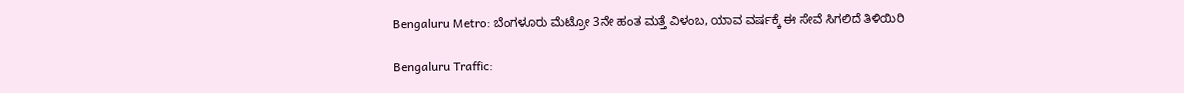Bengaluru Metro: ಬೆಂಗಳೂರು ಮೆಟ್ರೋ 3ನೇ ಹಂತ ಮತ್ತೆ ವಿಳಂಬ, ಯಾವ ವರ್ಷಕ್ಕೆ ಈ ಸೇವೆ ಸಿಗಲಿದೆ ತಿಳಿಯಿರಿ

Bengaluru Traffic: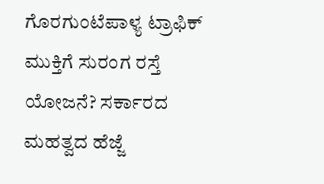ಗೊರಗುಂಟೆಪಾಳ್ಯ ಟ್ರಾಫಿಕ್ ಮುಕ್ತಿಗೆ ಸುರಂಗ ರಸ್ತೆ ಯೋಜನೆ? ಸರ್ಕಾರದ ಮಹತ್ವದ ಹೆಜ್ಜೆ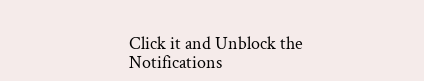Click it and Unblock the Notifications